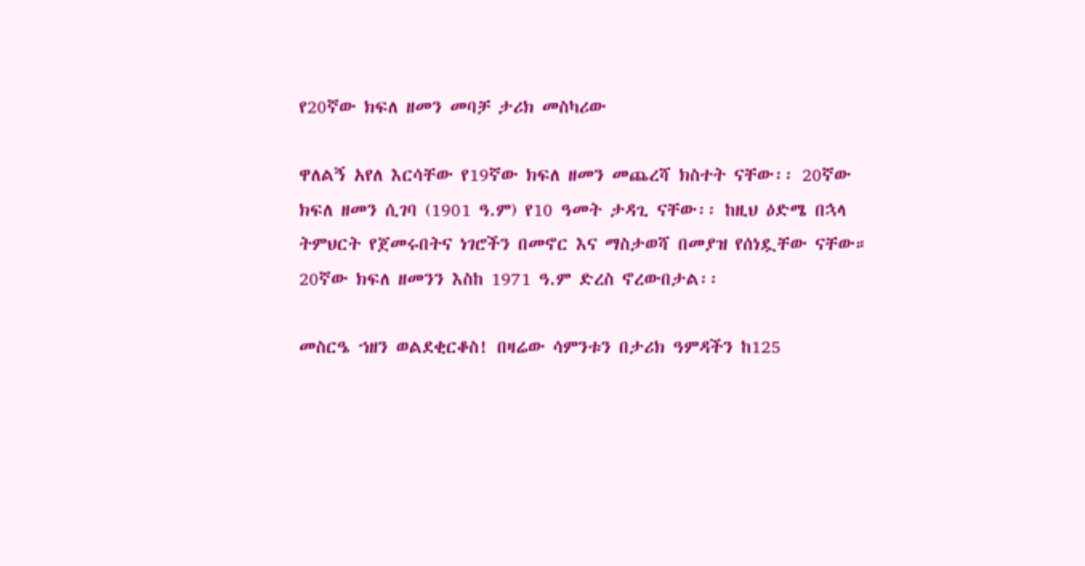የ20ኛው ክፍለ ዘመን መባቻ ታሪክ መስካሪው

ዋለልኝ አየለ እርሳቸው የ19ኛው ክፍለ ዘመን መጨረሻ ክስተት ናቸው፡፡ 20ኛው ክፍለ ዘመን ሲገባ (1901 ዓ.ም) የ10 ዓመት ታዳጊ ናቸው፡፡ ከዚህ ዕድሜ በኋላ ትምህርት የጀመሩበትና ነገሮችን በመኖር እና ማስታወሻ በመያዝ የሰነዷቸው ናቸው። 20ኛው ክፍለ ዘመንን እስከ 1971 ዓ.ም ድረስ ኖረውበታል፡፡

መስርዔ ኀዘን ወልደቂርቆስ! በዛሬው ሳምንቱን በታሪክ ዓምዳችን ከ125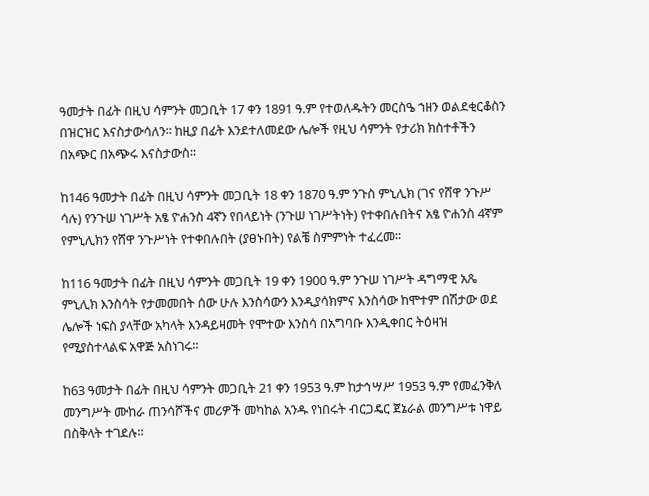ዓመታት በፊት በዚህ ሳምንት መጋቢት 17 ቀን 1891 ዓ.ም የተወለዱትን መርስዔ ኀዘን ወልደቂርቆስን በዝርዝር እናስታውሳለን፡፡ ከዚያ በፊት እንደተለመደው ሌሎች የዚህ ሳምንት የታሪክ ክስተቶችን በአጭር በአጭሩ እናስታውስ፡፡

ከ146 ዓመታት በፊት በዚህ ሳምንት መጋቢት 18 ቀን 1870 ዓ.ም ንጉስ ምኒሊክ (ገና የሸዋ ንጉሥ ሳሉ) የንጉሠ ነገሥት አፄ ዮሐንስ 4ኛን የበላይነት (ንጉሠ ነገሥትነት) የተቀበሉበትና አፄ ዮሐንስ 4ኛም የምኒሊክን የሸዋ ንጉሥነት የተቀበሉበት (ያፀኑበት) የልቼ ስምምነት ተፈረመ፡፡

ከ116 ዓመታት በፊት በዚህ ሳምንት መጋቢት 19 ቀን 1900 ዓ.ም ንጉሠ ነገሥት ዳግማዊ አጼ ምኒሊክ እንስሳት የታመመበት ሰው ሁሉ እንስሳውን እንዲያሳክምና እንስሳው ከሞተም በሽታው ወደ ሌሎች ነፍስ ያላቸው አካላት እንዳይዛመት የሞተው እንስሳ በአግባቡ እንዲቀበር ትዕዛዝ የሚያስተላልፍ አዋጅ አስነገሩ፡፡

ከ63 ዓመታት በፊት በዚህ ሳምንት መጋቢት 21 ቀን 1953 ዓ.ም ከታኅሣሥ 1953 ዓ.ም የመፈንቅለ መንግሥት ሙከራ ጠንሳሾችና መሪዎች መካከል አንዱ የነበሩት ብርጋዴር ጀኔራል መንግሥቱ ነዋይ በስቅላት ተገደሉ፡፡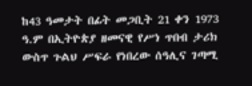ከ43 ዓመታት በፊት መጋቢት 21 ቀን 1973 ዓ.ም በኢትዮጵያ ዘመናዊ የሥነ ጥበብ ታሪክ ውስጥ ጉልህ ሥፍራ የነበረው ሰዓሊና ገጣሚ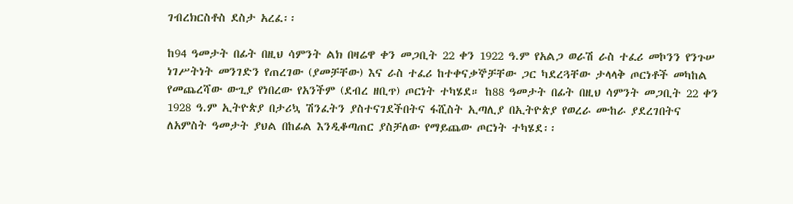ገብረክርስቶስ ደስታ አረፈ፡፡

ከ94 ዓመታት በፊት በዚህ ሳምንት ልክ በዛሬዋ ቀን መጋቢት 22 ቀን 1922 ዓ.ም የአልጋ ወራሽ ራስ ተፈሪ መኮንን የንጉሠ ነገሥትነት መንገድን የጠረገው (ያመቻቸው) እና ራስ ተፈሪ ከተቀናቃኞቻቸው ጋር ካደረጓቸው ታላላቅ ጦርነቶች መካከል የመጨረሻው ውጊያ የነበረው የአንችም (ደብረ ዘቢጥ) ጦርነት ተካሄደ። ከ88 ዓመታት በፊት በዚህ ሳምንት መጋቢት 22 ቀን 1928 ዓ.ም ኢትዮጵያ በታሪኳ ሽንፈትን ያስተናገደችበትና ፋሺስት ኢጣሊያ በኢትዮጵያ የወረራ ሙከራ ያደረገበትና ለአምስት ዓመታት ያህል በከፊል እንዲቆጣጠር ያስቻለው የማይጨው ጦርነት ተካሄደ፡፡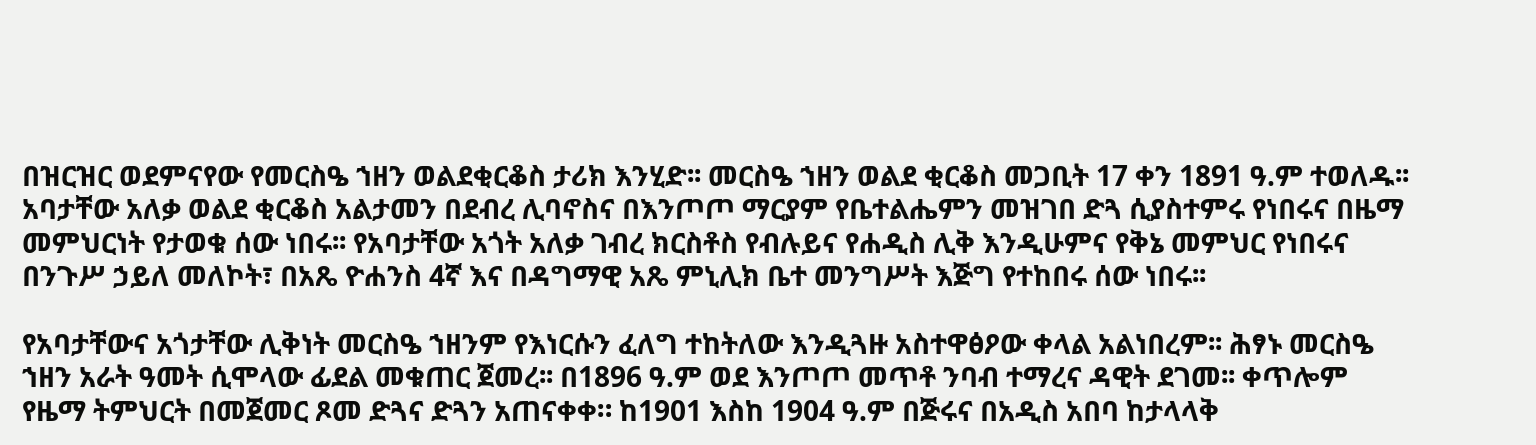በዝርዝር ወደምናየው የመርስዔ ኀዘን ወልደቂርቆስ ታሪክ እንሂድ፡፡ መርስዔ ኀዘን ወልደ ቂርቆስ መጋቢት 17 ቀን 1891 ዓ.ም ተወለዱ፡፡ አባታቸው አለቃ ወልደ ቂርቆስ አልታመን በደብረ ሊባኖስና በእንጦጦ ማርያም የቤተልሔምን መዝገበ ድጓ ሲያስተምሩ የነበሩና በዜማ መምህርነት የታወቁ ሰው ነበሩ፡፡ የአባታቸው አጎት አለቃ ገብረ ክርስቶስ የብሉይና የሐዲስ ሊቅ እንዲሁምና የቅኔ መምህር የነበሩና በንጉሥ ኃይለ መለኮት፣ በአጼ ዮሐንስ 4ኛ እና በዳግማዊ አጼ ምኒሊክ ቤተ መንግሥት እጅግ የተከበሩ ሰው ነበሩ፡፡

የአባታቸውና አጎታቸው ሊቅነት መርስዔ ኀዘንም የእነርሱን ፈለግ ተከትለው እንዲጓዙ አስተዋፅዖው ቀላል አልነበረም፡፡ ሕፃኑ መርስዔ ኀዘን አራት ዓመት ሲሞላው ፊደል መቁጠር ጀመረ፡፡ በ1896 ዓ.ም ወደ እንጦጦ መጥቶ ንባብ ተማረና ዳዊት ደገመ፡፡ ቀጥሎም የዜማ ትምህርት በመጀመር ጾመ ድጓና ድጓን አጠናቀቀ። ከ1901 እስከ 1904 ዓ.ም በጅሩና በአዲስ አበባ ከታላላቅ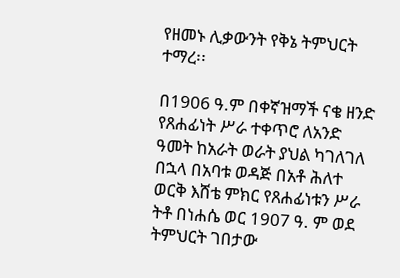የዘመኑ ሊቃውንት የቅኔ ትምህርት ተማረ፡፡

በ1906 ዓ.ም በቀኛዝማች ናቄ ዘንድ የጸሐፊነት ሥራ ተቀጥሮ ለአንድ ዓመት ከአራት ወራት ያህል ካገለገለ በኋላ በአባቱ ወዳጅ በአቶ ሕለተ ወርቅ እሸቴ ምክር የጸሐፊነቱን ሥራ ትቶ በነሐሴ ወር 1907 ዓ. ም ወደ ትምህርት ገበታው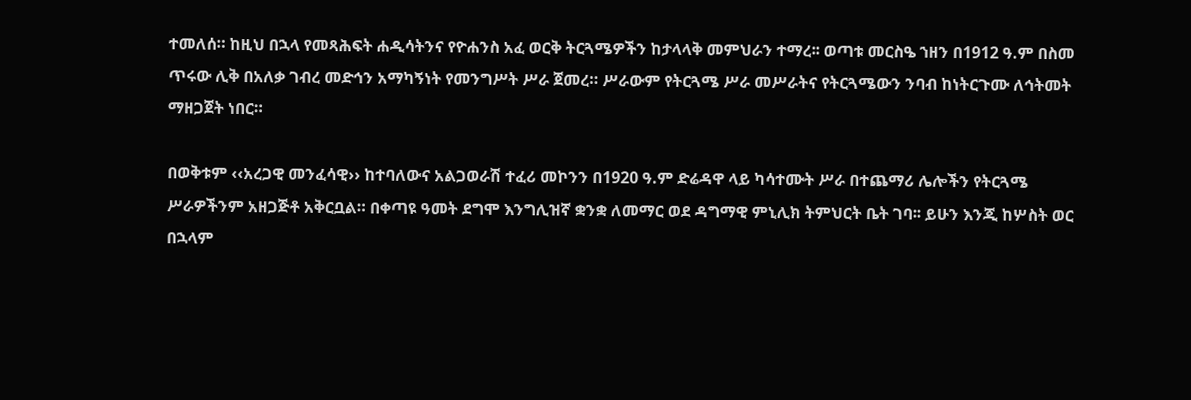ተመለሰ። ከዚህ በኋላ የመጻሕፍት ሐዲሳትንና የዮሐንስ አፈ ወርቅ ትርጓሜዎችን ከታላላቅ መምህራን ተማረ፡፡ ወጣቱ መርስዔ ኀዘን በ1912 ዓ.ም በስመ ጥሩው ሊቅ በአለቃ ገብረ መድኅን አማካኝነት የመንግሥት ሥራ ጀመረ። ሥራውም የትርጓሜ ሥራ መሥራትና የትርጓሜውን ንባብ ከነትርጉሙ ለኅትመት ማዘጋጀት ነበር።

በወቅቱም ‹‹አረጋዊ መንፈሳዊ›› ከተባለውና አልጋወራሽ ተፈሪ መኮንን በ1920 ዓ.ም ድሬዳዋ ላይ ካሳተሙት ሥራ በተጨማሪ ሌሎችን የትርጓሜ ሥራዎችንም አዘጋጅቶ አቅርቧል። በቀጣዩ ዓመት ደግሞ እንግሊዝኛ ቋንቋ ለመማር ወደ ዳግማዊ ምኒሊክ ትምህርት ቤት ገባ፡፡ ይሁን እንጂ ከሦስት ወር በኋላም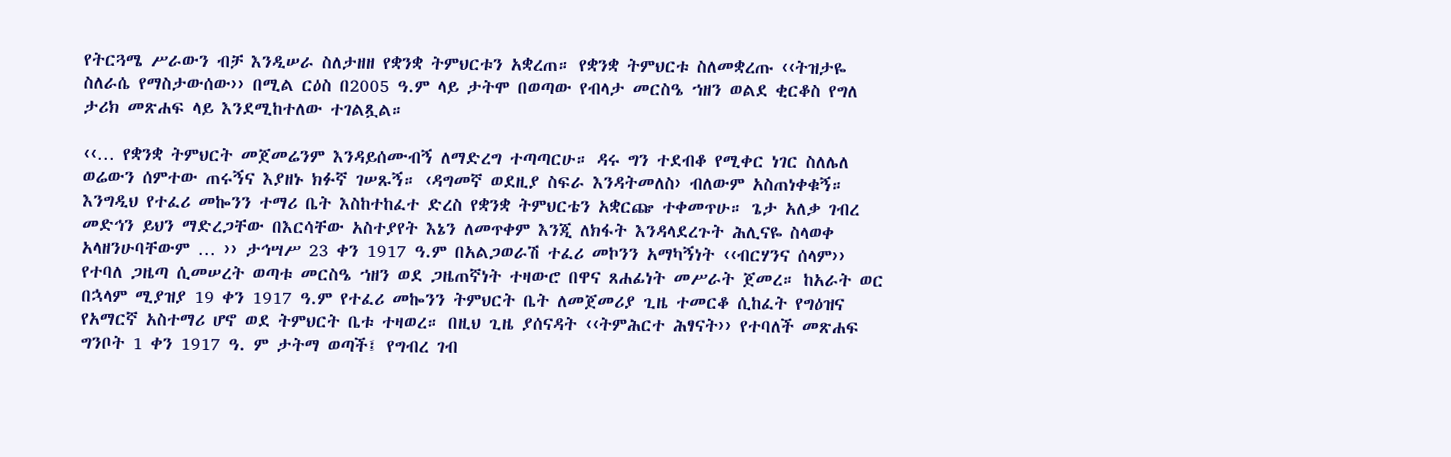የትርጓሜ ሥራውን ብቻ እንዲሠራ ስለታዘዘ የቋንቋ ትምህርቱን አቋረጠ። የቋንቋ ትምህርቱ ስለመቋረጡ ‹‹ትዝታዬ ስለራሴ የማስታውሰው›› በሚል ርዕስ በ2005 ዓ.ም ላይ ታትሞ በወጣው የብላታ መርስዔ ኀዘን ወልደ ቂርቆስ የግለ ታሪክ መጽሐፍ ላይ እንደሚከተለው ተገልጿል።

‹‹… የቋንቋ ትምህርት መጀመሬንም እንዳይሰሙብኝ ለማድረግ ተጣጣርሁ። ዳሩ ግን ተደብቆ የሚቀር ነገር ስለሌለ ወሬውን ሰምተው ጠሩኝና እያዘኑ ክፉኛ ገሠጹኝ። ‹ዳግመኛ ወደዚያ ስፍራ እንዳትመለስ› ብለውም አስጠነቀቁኝ። እንግዲህ የተፈሪ መኰንን ተማሪ ቤት እስከተከፈተ ድረስ የቋንቋ ትምህርቴን አቋርጬ ተቀመጥሁ። ጌታ አለቃ ገብረ መድኅን ይህን ማድረጋቸው በእርሳቸው አስተያየት እኔን ለመጥቀም እንጂ ለክፋት እንዳላደረጉት ሕሊናዬ ስላወቀ አላዘንሁባቸውም … ›› ታኅሣሥ 23 ቀን 1917 ዓ.ም በአልጋወራሽ ተፈሪ መኮንን አማካኝነት ‹‹ብርሃንና ሰላም›› የተባለ ጋዜጣ ሲመሠረት ወጣቱ መርስዔ ኀዘን ወደ ጋዜጠኛነት ተዛውሮ በዋና ጸሐፊነት መሥራት ጀመረ። ከአራት ወር በኋላም ሚያዝያ 19 ቀን 1917 ዓ.ም የተፈሪ መኰንን ትምህርት ቤት ለመጀመሪያ ጊዜ ተመርቆ ሲከፈት የግዕዝና የአማርኛ አስተማሪ ሆኖ ወደ ትምህርት ቤቱ ተዛወረ። በዚህ ጊዜ ያሰናዳት ‹‹ትምሕርተ ሕፃናት›› የተባለች መጽሐፍ ግንቦት 1 ቀን 1917 ዓ. ም ታትማ ወጣች፤ የግብረ ገብ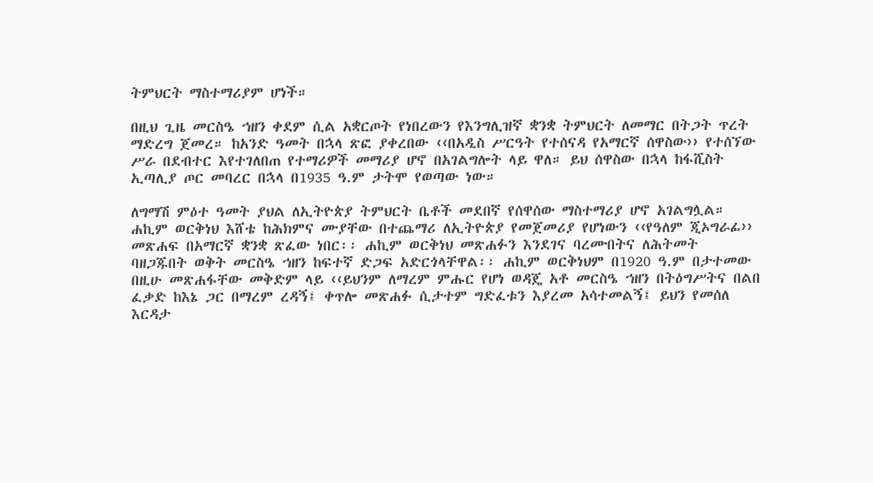ትምህርት ማስተማሪያም ሆነች።

በዚህ ጊዜ መርስዔ ኀዘን ቀደም ሲል አቋርጦት የነበረውን የእንግሊዝኛ ቋንቋ ትምህርት ለመማር በትጋት ጥረት ማድረግ ጀመረ። ከአንድ ዓመት በኋላ ጽፎ ያቀረበው ‹‹በአዲስ ሥርዓት የተሰናዳ የአማርኛ ሰዋስው›› የተሰኘው ሥራ በደብተር እየተገለበጠ የተማሪዎች መማሪያ ሆኖ በአገልግሎት ላይ ዋለ። ይህ ሰዋስው በኋላ ከፋሺስት ኢጣሊያ ጦር መባረር በኋላ በ1935 ዓ.ም ታትሞ የወጣው ነው።

ለግማሽ ምዕተ ዓመት ያህል ለኢትዮጵያ ትምህርት ቤቶች መደበኛ የሰዋሰው ማስተማሪያ ሆኖ አገልግሏል። ሐኪም ወርቅነህ እሸቴ ከሕክምና ሙያቸው በተጨማሪ ለኢትዮጵያ የመጀመሪያ የሆነውን ‹‹የዓለም ጂኦግራፊ›› መጽሐፍ በአማርኛ ቋንቋ ጽፈው ነበር፡፡ ሐኪም ወርቅነህ መጽሐፉን እንደገና ባረሙበትና ለሕትመት ባዘጋጁበት ወቅት መርስዔ ኀዘን ከፍተኛ ድጋፍ አድርጎላቸዋል፡፡ ሐኪም ወርቅነህም በ1920 ዓ.ም በታተመው በዚሁ መጽሐፋቸው መቅድም ላይ ‹‹ይህንም ለማረም ምሑር የሆነ ወዳጄ አቶ መርስዔ ኀዘን በትዕግሥትና በልበ ፈቃድ ከእኔ ጋር በማረም ረዳኝ፤ ቀጥሎ መጽሐፉ ሲታተም ግድፈቱን እያረመ አሳተመልኝ፤ ይህን የመሰለ እርዳታ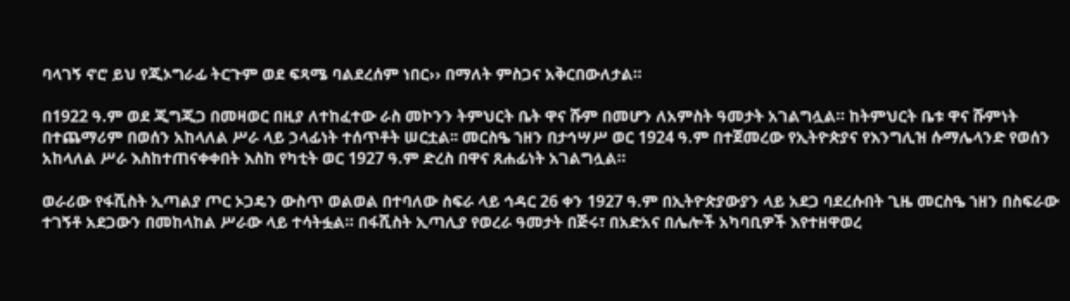ባላገኝ ኖሮ ይህ የጂኦግራፊ ትርጉም ወደ ፍጻሜ ባልደረሰም ነበር›› በማለት ምስጋና አቅርበውለታል።

በ1922 ዓ.ም ወደ ጂግጂጋ በመዛወር በዚያ ለተከፈተው ራስ መኮንን ትምህርት ቤት ዋና ሹም በመሆን ለአምስት ዓመታት አገልግሏል። ከትምህርት ቤቱ ዋና ሹምነት በተጨማሪም በወሰን አከላለል ሥራ ላይ ኃላፊነት ተሰጥቶት ሠርቷል፡፡ መርስዔ ኀዘን በታኅሣሥ ወር 1924 ዓ.ም በተጀመረው የኢትዮጵያና የእንግሊዝ ሱማሌላንድ የወሰን አከላለል ሥራ እስከተጠናቀቀበት እስከ የካቲት ወር 1927 ዓ.ም ድረስ በዋና ጸሐፊነት አገልግሏል።

ወራሪው የፋሺስት ኢጣልያ ጦር ኦጋዴን ውስጥ ወልወል በተባለው ስፍራ ላይ ኅዳር 26 ቀን 1927 ዓ.ም በኢትዮጵያውያን ላይ አደጋ ባደረሱበት ጊዜ መርስዔ ኀዘን በስፍራው ተገኝቶ አደጋውን በመከላከል ሥራው ላይ ተሳትፏል። በፋሺስት ኢጣሊያ የወረራ ዓመታት በጅሩ፣ በአድአና በሌሎች አካባቢዎች እየተዘዋወረ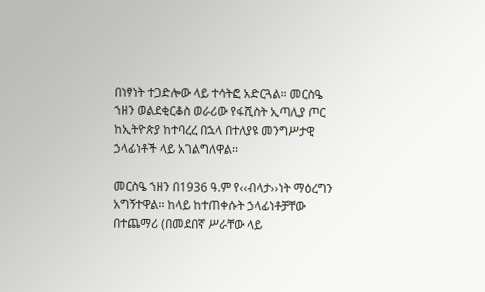በነፃነት ተጋድሎው ላይ ተሳትፎ አድርጓል። መርስዔ ኀዘን ወልደቂርቆስ ወራሪው የፋሺስት ኢጣሊያ ጦር ከኢትዮጵያ ከተባረረ በኋላ በተለያዩ መንግሥታዊ ኃላፊነቶች ላይ አገልግለዋል፡፡

መርስዔ ኀዘን በ1936 ዓ.ም የ‹‹ብላታ››ነት ማዕረግን አግኝተዋል፡፡ ከላይ ከተጠቀሱት ኃላፊነቶቻቸው በተጨማሪ (በመደበኛ ሥራቸው ላይ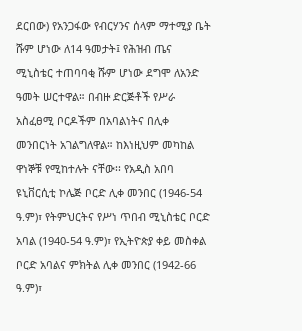ደርበው) የአንጋፋው የብርሃንና ሰላም ማተሚያ ቤት ሹም ሆነው ለ14 ዓመታት፤ የሕዝብ ጤና ሚኒስቴር ተጠባባቂ ሹም ሆነው ደግሞ ለአንድ ዓመት ሠርተዋል። በብዙ ድርጅቶች የሥራ አስፈፀሚ ቦርዶችም በአባልነትና በሊቀ መንበርነት አገልግለዋል። ከእነዚህም መካከል ዋነኞቹ የሚከተሉት ናቸው፡፡ የአዲስ አበባ ዩኒቨርሲቲ ኮሌጅ ቦርድ ሊቀ መንበር (1946-54 ዓ.ም)፣ የትምህርትና የሥነ ጥበብ ሚኒስቴር ቦርድ አባል (1940-54 ዓ.ም)፣ የኢትዮጵያ ቀይ መስቀል ቦርድ አባልና ምክትል ሊቀ መንበር (1942-66 ዓ.ም)፣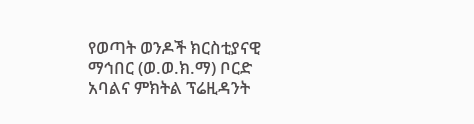የወጣት ወንዶች ክርስቲያናዊ ማኅበር (ወ.ወ.ክ.ማ) ቦርድ አባልና ምክትል ፕሬዚዳንት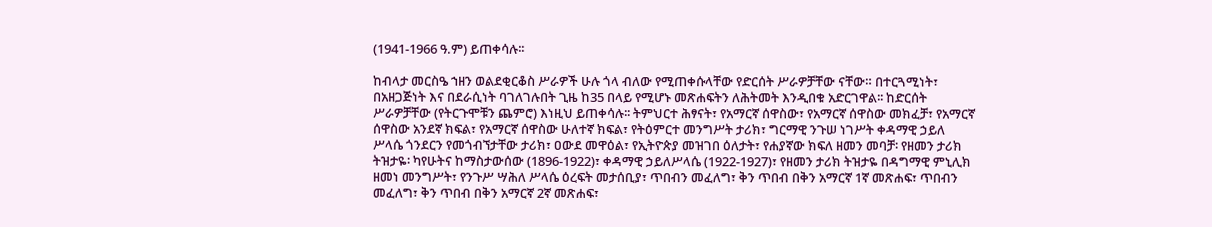(1941-1966 ዓ.ም) ይጠቀሳሉ፡፡

ከብላታ መርስዔ ኀዘን ወልደቂርቆስ ሥራዎች ሁሉ ጎላ ብለው የሚጠቀሱላቸው የድርሰት ሥራዎቻቸው ናቸው። በተርጓሚነት፣ በአዘጋጅነት እና በደራሲነት ባገለገሉበት ጊዜ ከ35 በላይ የሚሆኑ መጽሐፍትን ለሕትመት እንዲበቁ አድርገዋል፡፡ ከድርሰት ሥራዎቻቸው (የትርጉሞቹን ጨምሮ) እነዚህ ይጠቀሳሉ፡፡ ትምህርተ ሕፃናት፣ የአማርኛ ሰዋስው፣ የአማርኛ ሰዋስው መክፈቻ፣ የአማርኛ ሰዋስው አንደኛ ክፍል፣ የአማርኛ ሰዋስው ሁለተኛ ክፍል፣ የትዕምርተ መንግሥት ታሪክ፣ ግርማዊ ንጉሠ ነገሥት ቀዳማዊ ኃይለ ሥላሴ ጎንደርን የመጎብኘታቸው ታሪክ፣ ዐውደ መዋዕል፣ የኢትዮጵያ መዝገበ ዕለታት፣ የሐያኛው ክፍለ ዘመን መባቻ፡ የዘመን ታሪክ ትዝታዬ፡ ካየሁትና ከማስታውሰው (1896-1922)፣ ቀዳማዊ ኃይለሥላሴ (1922-1927)፣ የዘመን ታሪክ ትዝታዬ በዳግማዊ ምኒሊክ ዘመነ መንግሥት፣ የንጉሥ ሣሕለ ሥላሴ ዕረፍት መታሰቢያ፣ ጥበብን መፈለግ፣ ቅን ጥበብ በቅን አማርኛ 1ኛ መጽሐፍ፣ ጥበብን መፈለግ፣ ቅን ጥበብ በቅን አማርኛ 2ኛ መጽሐፍ፣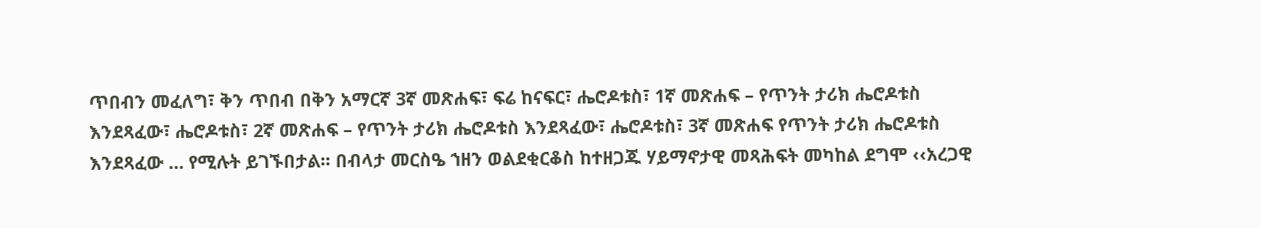ጥበብን መፈለግ፣ ቅን ጥበብ በቅን አማርኛ 3ኛ መጽሐፍ፣ ፍሬ ከናፍር፣ ሔሮዶቱስ፣ 1ኛ መጽሐፍ – የጥንት ታሪክ ሔሮዶቱስ እንደጻፈው፣ ሔሮዶቱስ፣ 2ኛ መጽሐፍ – የጥንት ታሪክ ሔሮዶቱስ እንደጻፈው፣ ሔሮዶቱስ፣ 3ኛ መጽሐፍ የጥንት ታሪክ ሔሮዶቱስ እንደጻፈው … የሚሉት ይገኙበታል፡፡ በብላታ መርስዔ ኀዘን ወልደቂርቆስ ከተዘጋጁ ሃይማኖታዊ መጻሕፍት መካከል ደግሞ ‹‹አረጋዊ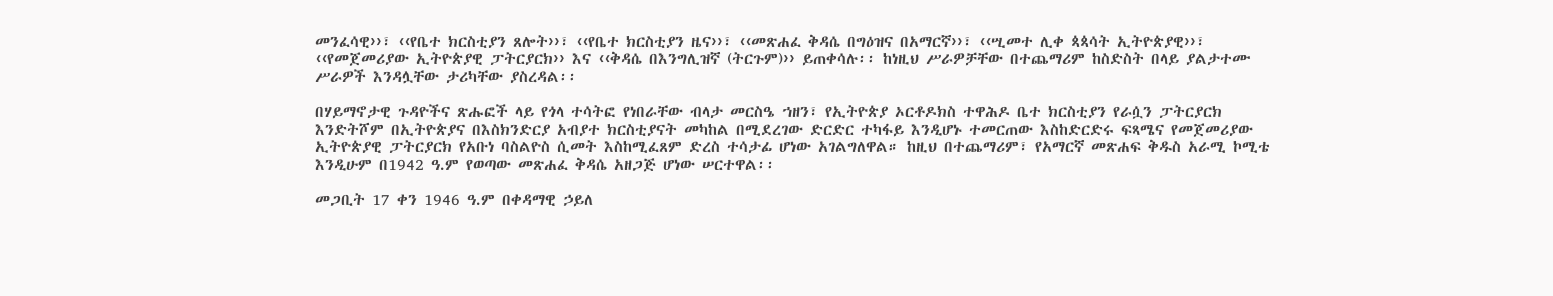መንፈሳዊ››፣ ‹‹የቤተ ክርስቲያን ጸሎት››፣ ‹‹የቤተ ክርስቲያን ዜና››፣ ‹‹መጽሐፈ ቅዳሴ በግዕዝና በአማርኛ››፣ ‹‹ሢመተ ሊቀ ጳጳሳት ኢትዮጵያዊ››፣ ‹‹የመጀመሪያው ኢትዮጵያዊ ፓትርያርክ›› እና ‹‹ቅዳሴ በእንግሊዝኛ (ትርጉም)›› ይጠቀሳሉ፡፡ ከነዚህ ሥራዎቻቸው በተጨማሪም ከስድስት በላይ ያልታተሙ ሥራዎች እንዳሏቸው ታሪካቸው ያስረዳል፡፡

በሃይማኖታዊ ጉዳዮችና ጽሑፎች ላይ የጎላ ተሳትፎ የነበራቸው ብላታ መርስዔ ኀዘን፣ የኢትዮጵያ ኦርቶዶክስ ተዋሕዶ ቤተ ክርስቲያን የራሷን ፓትርያርክ እንድትሾም በኢትዮጵያና በእስክንድርያ አብያተ ክርስቲያናት መካከል በሚደረገው ድርድር ተካፋይ እንዲሆኑ ተመርጠው እስከድርድሩ ፍጻሜና የመጀመሪያው ኢትዮጵያዊ ፓትርያርክ የአቡነ ባስልዮስ ሲመት እስከሚፈጸም ድረስ ተሳታፊ ሆነው አገልግለዋል። ከዚህ በተጨማሪም፣ የአማርኛ መጽሐፍ ቅዱስ አራሚ ኮሚቴ እንዲሁም በ1942 ዓ.ም የወጣው መጽሐፈ ቅዳሴ አዘጋጅ ሆነው ሠርተዋል፡፡

መጋቢት 17 ቀን 1946 ዓ.ም በቀዳማዊ ኃይለ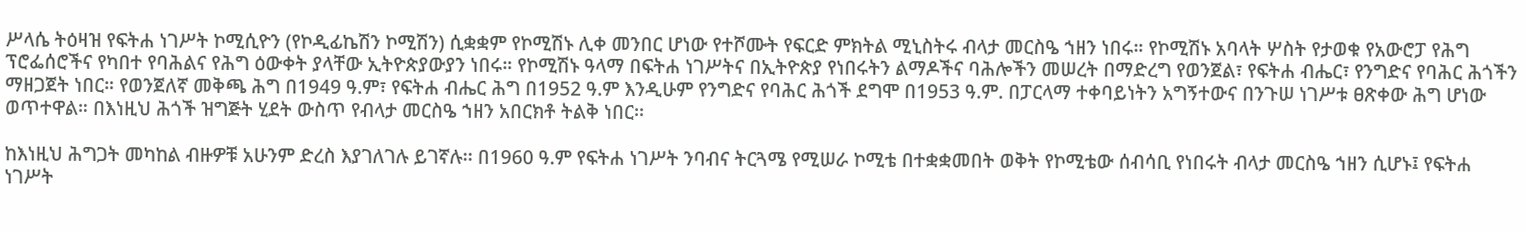ሥላሴ ትዕዛዝ የፍትሐ ነገሥት ኮሚሲዮን (የኮዲፊኬሽን ኮሚሽን) ሲቋቋም የኮሚሽኑ ሊቀ መንበር ሆነው የተሾሙት የፍርድ ምክትል ሚኒስትሩ ብላታ መርስዔ ኀዘን ነበሩ። የኮሚሽኑ አባላት ሦስት የታወቁ የአውሮፓ የሕግ ፕሮፌሰሮችና የካበተ የባሕልና የሕግ ዕውቀት ያላቸው ኢትዮጵያውያን ነበሩ። የኮሚሽኑ ዓላማ በፍትሐ ነገሥትና በኢትዮጵያ የነበሩትን ልማዶችና ባሕሎችን መሠረት በማድረግ የወንጀል፣ የፍትሐ ብሔር፣ የንግድና የባሕር ሕጎችን ማዘጋጀት ነበር። የወንጀለኛ መቅጫ ሕግ በ1949 ዓ.ም፣ የፍትሐ ብሔር ሕግ በ1952 ዓ.ም እንዲሁም የንግድና የባሕር ሕጎች ደግሞ በ1953 ዓ.ም. በፓርላማ ተቀባይነትን አግኝተውና በንጉሠ ነገሥቱ ፀጽቀው ሕግ ሆነው ወጥተዋል። በእነዚህ ሕጎች ዝግጅት ሂደት ውስጥ የብላታ መርስዔ ኀዘን አበርክቶ ትልቅ ነበር፡፡

ከእነዚህ ሕግጋት መካከል ብዙዎቹ አሁንም ድረስ እያገለገሉ ይገኛሉ፡፡ በ1960 ዓ.ም የፍትሐ ነገሥት ንባብና ትርጓሜ የሚሠራ ኮሚቴ በተቋቋመበት ወቅት የኮሚቴው ሰብሳቢ የነበሩት ብላታ መርስዔ ኀዘን ሲሆኑ፤ የፍትሐ ነገሥት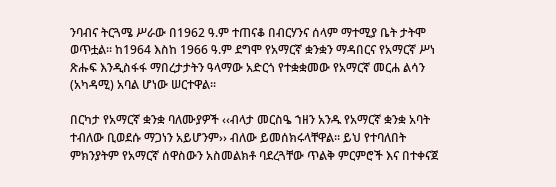ንባብና ትርጓሜ ሥራው በ1962 ዓ.ም ተጠናቆ በብርሃንና ሰላም ማተሚያ ቤት ታትሞ ወጥቷል። ከ1964 እስከ 1966 ዓ.ም ደግሞ የአማርኛ ቋንቋን ማዳበርና የአማርኛ ሥነ ጽሑፍ እንዲስፋፋ ማበረታታትን ዓላማው አድርጎ የተቋቋመው የአማርኛ መርሐ ልሳን (አካዳሚ) አባል ሆነው ሠርተዋል፡፡

በርካታ የአማርኛ ቋንቋ ባለሙያዎች ‹‹ብላታ መርስዔ ኀዘን አንዱ የአማርኛ ቋንቋ አባት ተብለው ቢወደሱ ማጋነን አይሆንም›› ብለው ይመሰክሩላቸዋል። ይህ የተባለበት ምክንያትም የአማርኛ ሰዋስውን አስመልክቶ ባደረጓቸው ጥልቅ ምርምሮች እና በተቀናጀ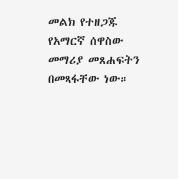መልክ የተዘጋጁ የአማርኛ ሰዋስው መማሪያ መጸሐፍትን በመጻፋቸው ነው።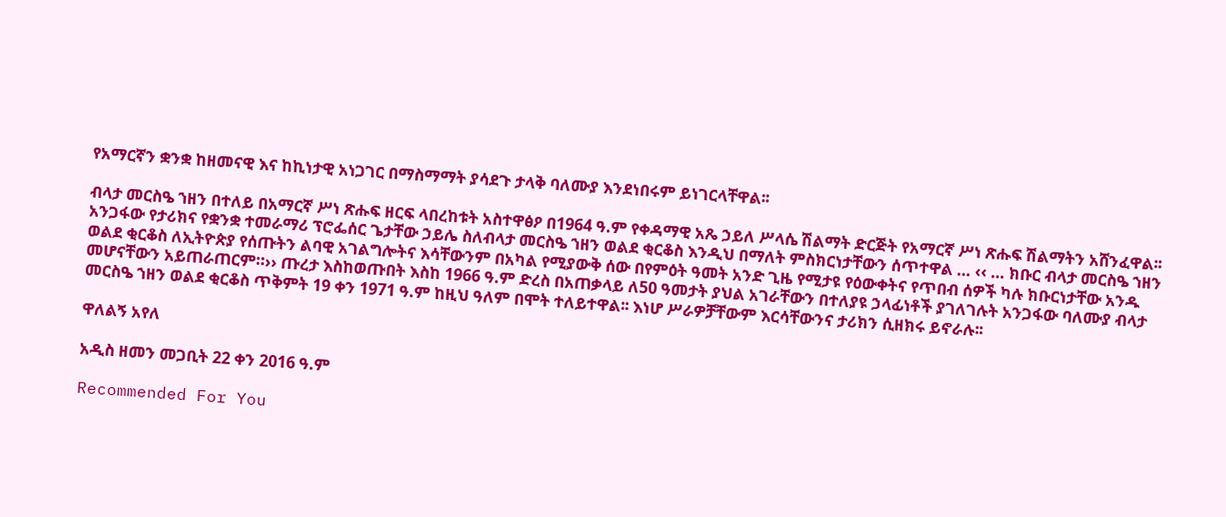የአማርኛን ቋንቋ ከዘመናዊ እና ከኪነታዊ አነጋገር በማስማማት ያሳደጉ ታላቅ ባለሙያ እንደነበሩም ይነገርላቸዋል፡፡

ብላታ መርስዔ ኀዘን በተለይ በአማርኛ ሥነ ጽሑፍ ዘርፍ ላበረከቱት አስተዋፅዖ በ1964 ዓ.ም የቀዳማዊ አጼ ኃይለ ሥላሴ ሽልማት ድርጅት የአማርኛ ሥነ ጽሑፍ ሽልማትን አሸንፈዋል፡፡ አንጋፋው የታሪክና የቋንቋ ተመራማሪ ፕሮፌሰር ጌታቸው ኃይሌ ስለብላታ መርስዔ ኀዘን ወልደ ቂርቆስ እንዲህ በማለት ምስክርነታቸውን ሰጥተዋል … ‹‹ … ክቡር ብላታ መርስዔ ኀዘን ወልደ ቂርቆስ ለኢትዮጵያ የሰጡትን ልባዊ አገልግሎትና እሳቸውንም በአካል የሚያውቅ ሰው በየምዕት ዓመት አንድ ጊዜ የሚታዩ የዕውቀትና የጥበብ ሰዎች ካሉ ክቡርነታቸው አንዱ መሆናቸውን አይጠራጠርም።›› ጡረታ እስከወጡበት እስከ 1966 ዓ.ም ድረስ በአጠቃላይ ለ50 ዓመታት ያህል አገራቸውን በተለያዩ ኃላፊነቶች ያገለገሉት አንጋፋው ባለሙያ ብላታ መርስዔ ኀዘን ወልደ ቂርቆስ ጥቅምት 19 ቀን 1971 ዓ.ም ከዚህ ዓለም በሞት ተለይተዋል፡፡ እነሆ ሥራዎቻቸውም እርሳቸውንና ታሪክን ሲዘክሩ ይኖራሉ፡፡

ዋለልኝ አየለ

አዲስ ዘመን መጋቢት 22 ቀን 2016 ዓ.ም

Recommended For You